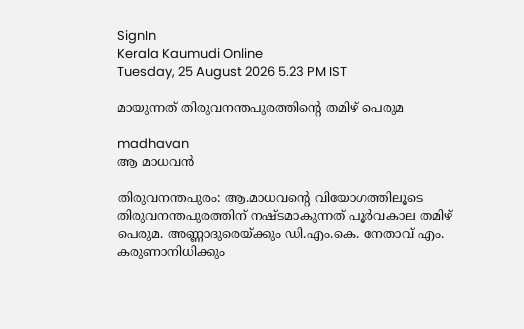SignIn
Kerala Kaumudi Online
Tuesday, 25 August 2026 5.23 PM IST

മായുന്നത് തിരുവനന്തപുരത്തിന്റെ തമിഴ് പെരുമ

madhavan
ആ മാധവൻ

തിരുവനന്തപുരം: ആ.മാധവന്റെ വിയോഗത്തിലൂടെ തിരുവനന്തപുരത്തിന് നഷ്ടമാകുന്നത് പൂർവകാല തമിഴ് പെരുമ. അണ്ണാദുരെയ്ക്കും ഡി.എം.കെ. നേതാവ് എം. കരുണാനിധിക്കും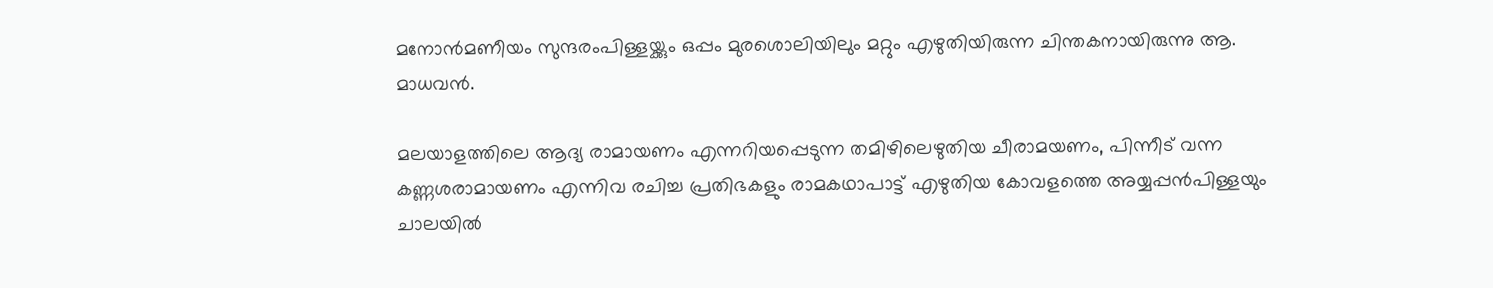മനോൻമണീയം സുന്ദരംപിള്ളയ്ക്കും ഒപ്പം മുരശൊലിയിലും മറ്റും എഴുതിയിരുന്ന ചിന്തകനായിരുന്നു ആ. മാധവൻ.

മലയാളത്തിലെ ആദ്യ രാമായണം എന്നറിയപ്പെടുന്ന തമിഴിലെഴുതിയ ചീരാമയണം, പിന്നീട് വന്ന കണ്ണശരാമായണം എന്നിവ രചിച്ച പ്രതിഭകളും രാമകഥാപാട്ട് എഴുതിയ കോവളത്തെ അയ്യപ്പൻപിള്ളയും ചാലയിൽ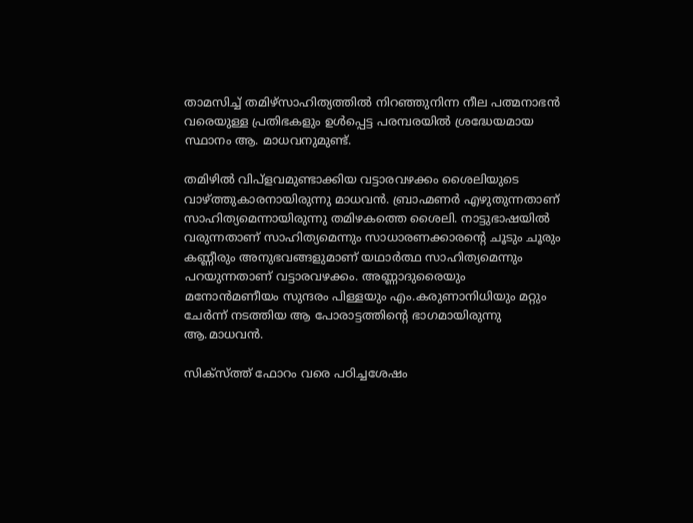താമസിച്ച് തമിഴ്സാഹിത്യത്തിൽ നിറഞ്ഞുനിന്ന നീല പത്മനാഭൻ വരെയുള്ള പ്രതിഭകളും ഉൾപ്പെട്ട പരമ്പരയിൽ ശ്രദ്ധേയമായ സ്ഥാനം ആ. മാധവനുമുണ്ട്.

തമിഴിൽ വിപ്ളവമുണ്ടാക്കിയ വട്ടാരവഴക്കം ശൈലിയുടെ വാഴ്ത്തുകാരനായിരുന്നു മാധവൻ. ബ്രാഹ്മണർ എഴുതുന്നതാണ് സാഹിത്യമെന്നായിരുന്നു തമിഴകത്തെ ശൈലി. നാട്ടുഭാഷയിൽ വരുന്നതാണ് സാഹിത്യമെന്നും സാധാരണക്കാരന്റെ ചൂടും ചൂരും കണ്ണീരും അനുഭവങ്ങളുമാണ് യഥാർത്ഥ സാഹിത്യമെന്നും പറയുന്നതാണ് വട്ടാരവഴക്കം. അണ്ണാദുരൈയും മനോൻമണീയം സുന്ദരം പിള്ളയും എം.കരുണാനിധിയും മറ്റും ചേർന്ന് നടത്തിയ ആ പോരാട്ടത്തിന്റെ ഭാഗമായിരുന്നു ആ.മാധവൻ.

സിക്സ്ത്ത് ഫോറം വരെ പഠിച്ചശേഷം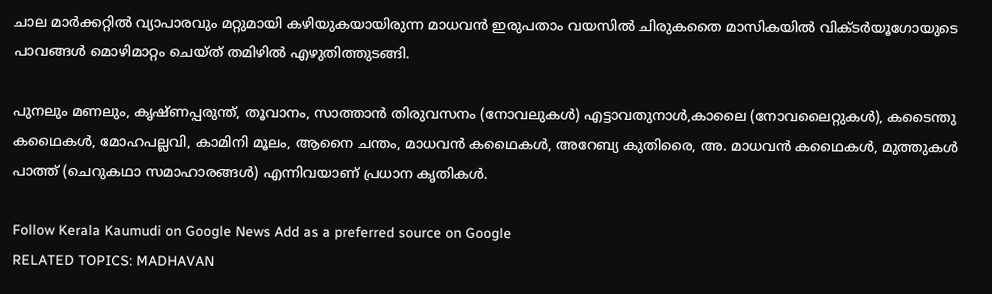ചാല മാർക്കറ്റിൽ വ്യാപാരവും മറ്റുമായി കഴിയുകയായിരുന്ന മാധവൻ ഇരുപതാം വയസിൽ ചിരുകതൈ മാസികയിൽ വിക്ടർയൂഗോയുടെ പാവങ്ങൾ മൊഴിമാറ്റം ചെയ്ത് തമിഴിൽ എഴുതിത്തുടങ്ങി.

പുനലും മണലും, കൃഷ്ണപ്പരുന്ത്, തൂവാനം, സാത്താൻ തിരുവസനം (നോവലുകൾ) എട്ടാവതുനാൾ,കാലൈ (നോവലൈറ്റുകൾ), കടൈന്തു കഥൈകൾ, മോഹപല്ലവി, കാമിനി മൂലം, ആനൈ ചന്തം, മാധവൻ കഥൈകൾ, അറേബ്യ കുതിരൈ, അ. മാധവൻ കഥൈകൾ, മുത്തുകൾ പാത്ത് (ചെറുകഥാ സമാഹാരങ്ങൾ) എന്നിവയാണ് പ്രധാന കൃതികൾ.

Follow Kerala Kaumudi on Google News Add as a preferred source on Google
RELATED TOPICS: MADHAVAN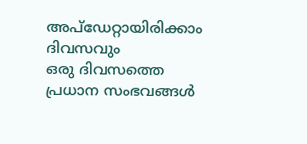അപ്ഡേറ്റായിരിക്കാം ദിവസവും
ഒരു ദിവസത്തെ പ്രധാന സംഭവങ്ങൾ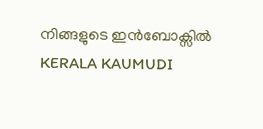നിങ്ങളുടെ ഇൻബോക്സിൽ
KERALA KAUMUDI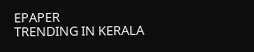EPAPER
TRENDING IN KERALA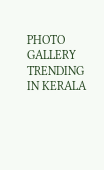PHOTO GALLERY
TRENDING IN KERALA